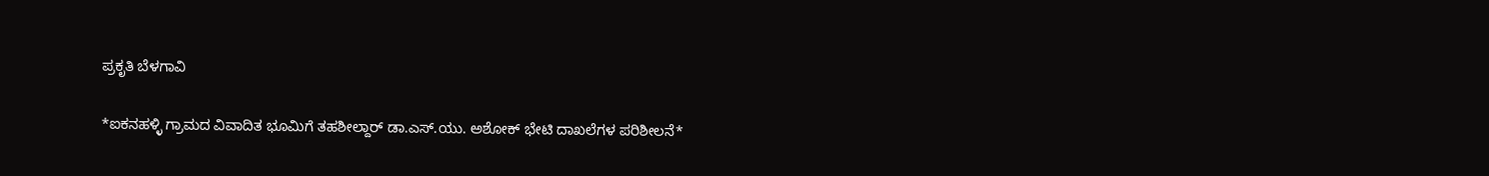ಪ್ರಕೃತಿ ಬೆಳಗಾವಿ

*ಐಕನಹಳ್ಳಿ ಗ್ರಾಮದ ವಿವಾದಿತ ಭೂಮಿಗೆ ತಹಶೀಲ್ದಾರ್ ಡಾ.ಎಸ್.ಯು. ಅಶೋಕ್ ಭೇಟಿ ದಾಖಲೆಗಳ ಪರಿಶೀಲನೆ*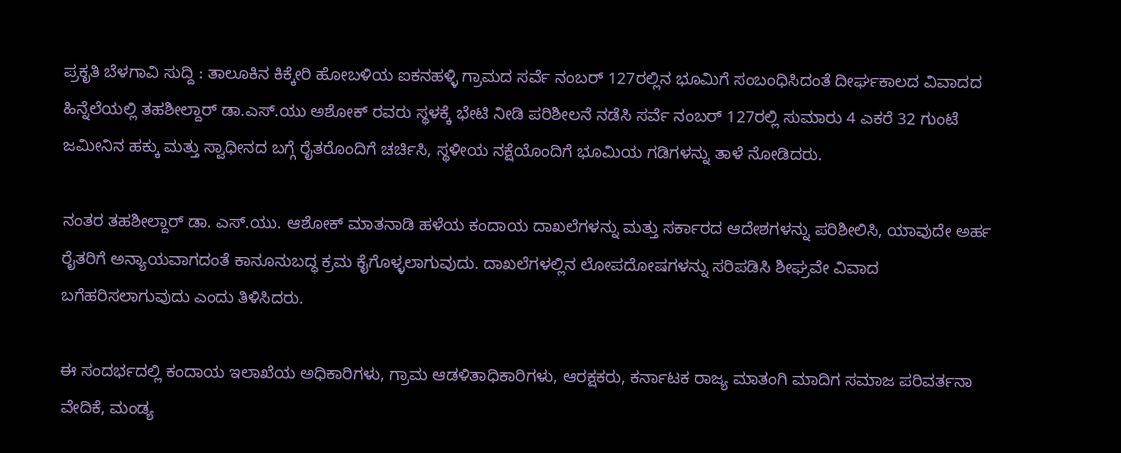ಪ್ರಕೃತಿ ಬೆಳಗಾವಿ ಸುದ್ದಿ : ತಾಲೂಕಿನ ಕಿಕ್ಕೇರಿ ಹೋಬಳಿಯ ಐಕನಹಳ್ಳಿ ಗ್ರಾಮದ ಸರ್ವೆ ನಂಬರ್ 127ರಲ್ಲಿನ ಭೂಮಿಗೆ ಸಂಬಂಧಿಸಿದಂತೆ ದೀರ್ಘಕಾಲದ ವಿವಾದದ ಹಿನ್ನೆಲೆಯಲ್ಲಿ ತಹಶೀಲ್ದಾರ್ ಡಾ.ಎಸ್.ಯು ಅಶೋಕ್ ರವರು ಸ್ಥಳಕ್ಕೆ ಭೇಟಿ ನೀಡಿ ಪರಿಶೀಲನೆ ನಡೆಸಿ ಸರ್ವೆ ನಂಬರ್ 127ರಲ್ಲಿ ಸುಮಾರು 4 ಎಕರೆ 32 ಗುಂಟೆ ಜಮೀನಿನ ಹಕ್ಕು ಮತ್ತು ಸ್ವಾಧೀನದ ಬಗ್ಗೆ ರೈತರೊಂದಿಗೆ ಚರ್ಚಿಸಿ, ಸ್ಥಳೀಯ ನಕ್ಷೆಯೊಂದಿಗೆ ಭೂಮಿಯ ಗಡಿಗಳನ್ನು ತಾಳೆ ನೋಡಿದರು.

ನಂತರ ತಹಶೀಲ್ದಾರ್ ಡಾ. ಎಸ್.ಯು. ಆಶೋಕ್ ಮಾತನಾಡಿ ಹಳೆಯ ಕಂದಾಯ ದಾಖಲೆಗಳನ್ನು ಮತ್ತು ಸರ್ಕಾರದ ಆದೇಶಗಳನ್ನು ಪರಿಶೀಲಿಸಿ, ಯಾವುದೇ ಅರ್ಹ ರೈತರಿಗೆ ಅನ್ಯಾಯವಾಗದಂತೆ ಕಾನೂನುಬದ್ಧ ಕ್ರಮ ಕೈಗೊಳ್ಳಲಾಗುವುದು. ದಾಖಲೆಗಳಲ್ಲಿನ ಲೋಪದೋಷಗಳನ್ನು ಸರಿಪಡಿಸಿ ಶೀಘ್ರವೇ ವಿವಾದ ಬಗೆಹರಿಸಲಾಗುವುದು ಎಂದು ತಿಳಿಸಿದರು.

ಈ ಸಂದರ್ಭದಲ್ಲಿ ಕಂದಾಯ ಇಲಾಖೆಯ ಅಧಿಕಾರಿಗಳು, ಗ್ರಾಮ ಆಡಳಿತಾಧಿಕಾರಿಗಳು, ಆರಕ್ಷಕರು, ಕರ್ನಾಟಕ ರಾಜ್ಯ ಮಾತಂಗಿ ಮಾದಿಗ ಸಮಾಜ ಪರಿವರ್ತನಾ ವೇದಿಕೆ, ಮಂಡ್ಯ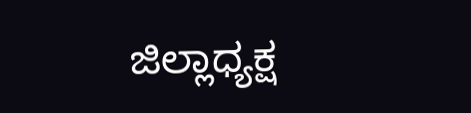ಜಿಲ್ಲಾಧ್ಯಕ್ಷ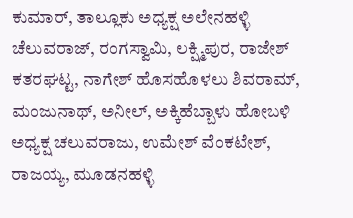ಕುಮಾರ್, ತಾಲ್ಲೂಕು ಅಧ್ಯಕ್ಷ ಅಲೇನಹಳ್ಳಿ ಚೆಲುವರಾಜ್, ರಂಗಸ್ವಾಮಿ, ಲಕ್ಷ್ಮಿಪುರ, ರಾಜೇಶ್ ಕತರಘಟ್ಟ, ನಾಗೇಶ್ ಹೊಸಹೊಳಲು ಶಿವರಾಮ್, ಮಂಜುನಾಥ್, ಅನೀಲ್, ಅಕ್ಕಿಹೆಬ್ಬಾಳು ಹೋಬಳಿ ಅಧ್ಯಕ್ಷ ಚಲುವರಾಜು, ಉಮೇಶ್ ವೆಂಕಟೇಶ್, ರಾಜಯ್ಯ, ಮೂಡನಹಳ್ಳಿ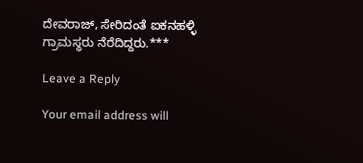ದೇವರಾಜ್, ಸೇರಿದಂತೆ ಐಕನಹಳ್ಳಿ ಗ್ರಾಮಸ್ಥರು ನೆರೆದಿದ್ದರು.***

Leave a Reply

Your email address will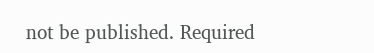not be published. Required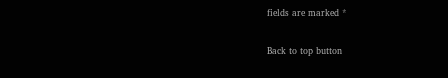fields are marked *

Back to top button